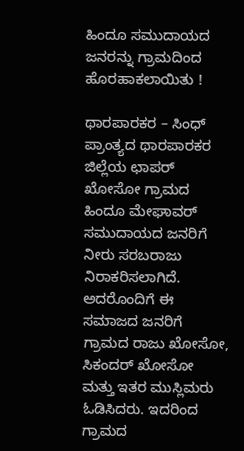ಹಿಂದೂ ಸಮುದಾಯದ ಜನರನ್ನು ಗ್ರಾಮದಿಂದ ಹೊರಹಾಕಲಾಯಿತು !

ಥಾರಪಾರಕರ – ಸಿಂಧ್ ಪ್ರಾಂತ್ಯದ ಥಾರಪಾರಕರ ಜಿಲ್ಲೆಯ ಛಾಪರ್ ಖೋಸೋ ಗ್ರಾಮದ ಹಿಂದೂ ಮೇಘಾವರ್ ಸಮುದಾಯದ ಜನರಿಗೆ ನೀರು ಸರಬರಾಜು ನಿರಾಕರಿಸಲಾಗಿದೆ. ಅದರೊಂದಿಗೆ ಈ ಸಮಾಜದ ಜನರಿಗೆ ಗ್ರಾಮದ ರಾಜು ಖೋಸೋ, ಸಿಕಂದರ್ ಖೋಸೋ ಮತ್ತು ಇತರ ಮುಸ್ಲಿಮರು ಓಡಿಸಿದರು. ಇದರಿಂದ ಗ್ರಾಮದ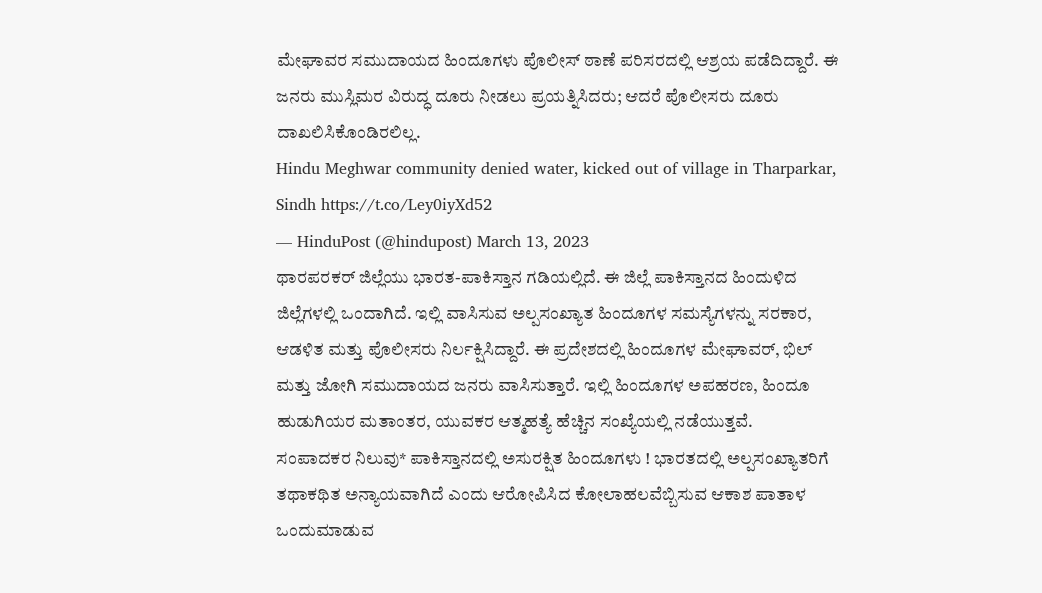ಮೇಘಾವರ ಸಮುದಾಯದ ಹಿಂದೂಗಳು ಪೊಲೀಸ್ ಠಾಣೆ ಪರಿಸರದಲ್ಲಿ ಆಶ್ರಯ ಪಡೆದಿದ್ದಾರೆ. ಈ ಜನರು ಮುಸ್ಲಿಮರ ವಿರುದ್ಧ ದೂರು ನೀಡಲು ಪ್ರಯತ್ನಿಸಿದರು; ಆದರೆ ಪೊಲೀಸರು ದೂರು ದಾಖಲಿಸಿಕೊಂಡಿರಲಿಲ್ಲ.
Hindu Meghwar community denied water, kicked out of village in Tharparkar, Sindh https://t.co/Ley0iyXd52
— HinduPost (@hindupost) March 13, 2023
ಥಾರಪರಕರ್ ಜಿಲ್ಲೆಯು ಭಾರತ-ಪಾಕಿಸ್ತಾನ ಗಡಿಯಲ್ಲಿದೆ. ಈ ಜಿಲ್ಲೆ ಪಾಕಿಸ್ತಾನದ ಹಿಂದುಳಿದ ಜಿಲ್ಲೆಗಳಲ್ಲಿ ಒಂದಾಗಿದೆ. ಇಲ್ಲಿ ವಾಸಿಸುವ ಅಲ್ಪಸಂಖ್ಯಾತ ಹಿಂದೂಗಳ ಸಮಸ್ಯೆಗಳನ್ನು ಸರಕಾರ, ಆಡಳಿತ ಮತ್ತು ಪೊಲೀಸರು ನಿರ್ಲಕ್ಷಿಸಿದ್ದಾರೆ. ಈ ಪ್ರದೇಶದಲ್ಲಿ ಹಿಂದೂಗಳ ಮೇಘಾವರ್, ಭಿಲ್ ಮತ್ತು ಜೋಗಿ ಸಮುದಾಯದ ಜನರು ವಾಸಿಸುತ್ತಾರೆ. ಇಲ್ಲಿ ಹಿಂದೂಗಳ ಅಪಹರಣ, ಹಿಂದೂ ಹುಡುಗಿಯರ ಮತಾಂತರ, ಯುವಕರ ಆತ್ಮಹತ್ಯೆ ಹೆಚ್ಚಿನ ಸಂಖ್ಯೆಯಲ್ಲಿ ನಡೆಯುತ್ತವೆ.
ಸಂಪಾದಕರ ನಿಲುವು* ಪಾಕಿಸ್ತಾನದಲ್ಲಿ ಅಸುರಕ್ಷಿತ ಹಿಂದೂಗಳು ! ಭಾರತದಲ್ಲಿ ಅಲ್ಪಸಂಖ್ಯಾತರಿಗೆ ತಥಾಕಥಿತ ಅನ್ಯಾಯವಾಗಿದೆ ಎಂದು ಆರೋಪಿಸಿದ ಕೋಲಾಹಲವೆಬ್ಬಿಸುವ ಆಕಾಶ ಪಾತಾಳ ಒಂದುಮಾಡುವ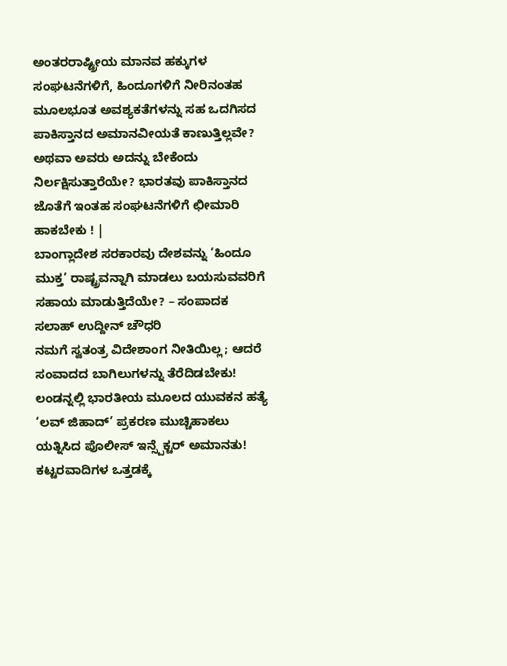ಅಂತರರಾಷ್ಟ್ರೀಯ ಮಾನವ ಹಕ್ಕುಗಳ ಸಂಘಟನೆಗಳಿಗೆ, ಹಿಂದೂಗಳಿಗೆ ನೀರಿನಂತಹ ಮೂಲಭೂತ ಅವಶ್ಯಕತೆಗಳನ್ನು ಸಹ ಒದಗಿಸದ ಪಾಕಿಸ್ತಾನದ ಅಮಾನವೀಯತೆ ಕಾಣುತ್ತಿಲ್ಲವೇ? ಅಥವಾ ಅವರು ಅದನ್ನು ಬೇಕೆಂದು ನಿರ್ಲಕ್ಷಿಸುತ್ತಾರೆಯೇ? ಭಾರತವು ಪಾಕಿಸ್ತಾನದ ಜೊತೆಗೆ ಇಂತಹ ಸಂಘಟನೆಗಳಿಗೆ ಛೀಮಾರಿ ಹಾಕಬೇಕು ! |
ಬಾಂಗ್ಲಾದೇಶ ಸರಕಾರವು ದೇಶವನ್ನು ‘ಹಿಂದೂ ಮುಕ್ತ’ ರಾಷ್ಟ್ರವನ್ನಾಗಿ ಮಾಡಲು ಬಯಸುವವರಿಗೆ ಸಹಾಯ ಮಾಡುತ್ತಿದೆಯೇ? – ಸಂಪಾದಕ ಸಲಾಹ್ ಉದ್ದೀನ್ ಚೌಧರಿ
ನಮಗೆ ಸ್ವತಂತ್ರ ವಿದೇಶಾಂಗ ನೀತಿಯಿಲ್ಲ; ಆದರೆ ಸಂವಾದದ ಬಾಗಿಲುಗಳನ್ನು ತೆರೆದಿಡಬೇಕು!
ಲಂಡನ್ನಲ್ಲಿ ಭಾರತೀಯ ಮೂಲದ ಯುವಕನ ಹತ್ಯೆ
‘ಲವ್ ಜಿಹಾದ್’ ಪ್ರಕರಣ ಮುಚ್ಚಿಹಾಕಲು ಯತ್ನಿಸಿದ ಪೊಲೀಸ್ ಇನ್ಸ್ಪೆಕ್ಟರ್ ಅಮಾನತು!
ಕಟ್ಟರವಾದಿಗಳ ಒತ್ತಡಕ್ಕೆ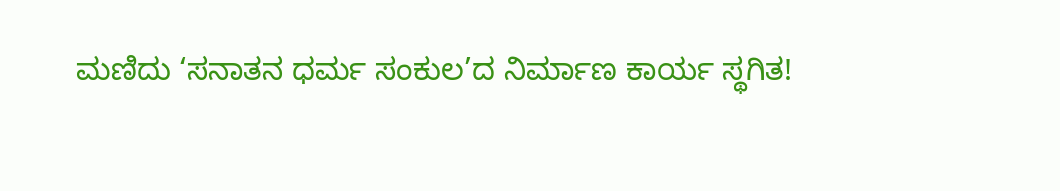ಮಣಿದು ‘ಸನಾತನ ಧರ್ಮ ಸಂಕುಲ’ದ ನಿರ್ಮಾಣ ಕಾರ್ಯ ಸ್ಥಗಿತ!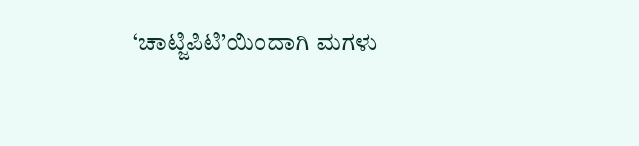‘ಚಾಟ್ಜಿಪಿಟಿ’ಯಿಂದಾಗಿ ಮಗಳು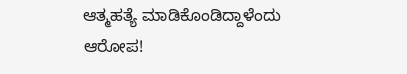ಆತ್ಮಹತ್ಯೆ ಮಾಡಿಕೊಂಡಿದ್ದಾಳೆಂದು ಆರೋಪ!